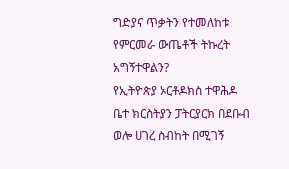ግድያና ጥቃትን የተመለከቱ የምርመራ ውጤቶች ትኩረት አግኝተዋልን?
የኢትዮጵያ ኦርቶዶክስ ተዋሕዶ ቤተ ክርስትያን ፓትርያርክ በደቡብ ወሎ ሀገረ ስብከት በሚገኝ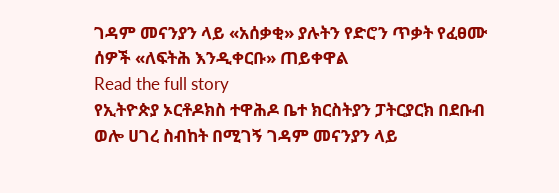ገዳም መናንያን ላይ «አሰቃቂ» ያሉትን የድሮን ጥቃት የፈፀሙ ሰዎች «ለፍትሕ እንዲቀርቡ» ጠይቀዋል
Read the full story
የኢትዮጵያ ኦርቶዶክስ ተዋሕዶ ቤተ ክርስትያን ፓትርያርክ በደቡብ ወሎ ሀገረ ስብከት በሚገኝ ገዳም መናንያን ላይ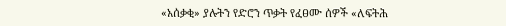«አሰቃቂ» ያሉትን የድሮን ጥቃት የፈፀሙ ሰዎች «ለፍትሕ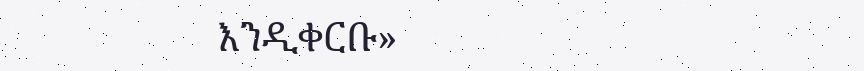እንዲቀርቡ»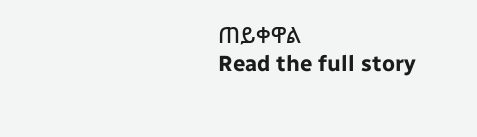ጠይቀዋል
Read the full story